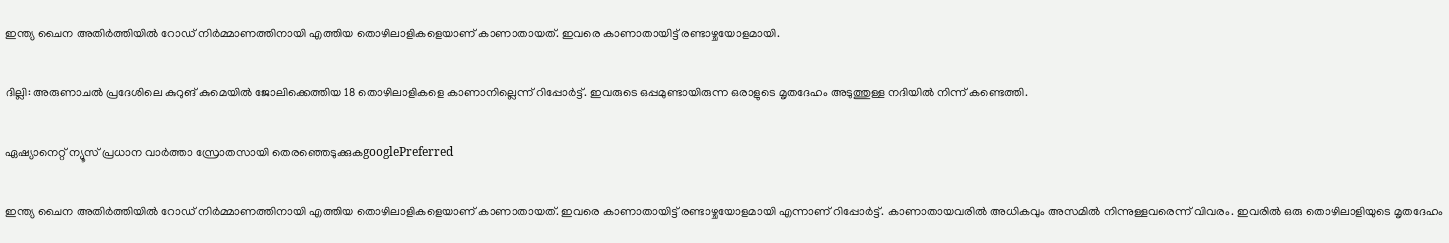ഇന്ത്യ ചൈന അതിർത്തിയിൽ റോഡ് നിർമ്മാണത്തിനായി എത്തിയ തൊഴിലാളികളെയാണ് കാണാതായത്. ഇവരെ കാണാതായിട്ട് രണ്ടാഴ്ചയോളമായി.

ദില്ലി: അരുണാചൽ പ്രദേശിലെ കുറുങ് കുമെയിൽ ജോലിക്കെത്തിയ 18 തൊഴിലാളികളെ കാണാനില്ലെന്ന് റിപ്പോര്‍ട്ട്. ഇവരുടെ ഒപ്പമുണ്ടായിരുന്ന ഒരാളുടെ മൃതദേഹം അടുത്തുള്ള നദിയിൽ നിന്ന് കണ്ടെത്തി.

ഏഷ്യാനെറ്റ് ന്യൂസ് പ്രധാന വാർത്താ സ്രോതസായി തെരഞ്ഞെടുക്കുകgooglePreferred

ഇന്ത്യ ചൈന അതിർത്തിയിൽ റോഡ് നിർമ്മാണത്തിനായി എത്തിയ തൊഴിലാളികളെയാണ് കാണാതായത്. ഇവരെ കാണാതായിട്ട് രണ്ടാഴ്ചയോളമായി എന്നാണ് റിപ്പോര്‍ട്ട്. കാണാതായവരിൽ അധികവും അസമിൽ നിന്നുള്ളവരെന്ന് വിവരം. ഇവരിൽ ഒരു തൊഴിലാളിയുടെ മൃതദേഹം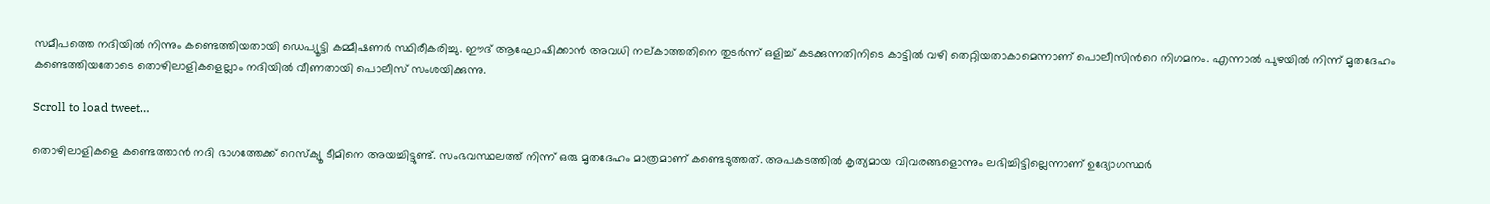സമീപത്തെ നദിയിൽ നിന്നും കണ്ടെത്തിയതായി ഡെപ്യൂട്ടി കമ്മീഷണർ സ്ഥിരീകരിച്ചു. ഈദ് ആഘോഷിക്കാൻ അവധി നല്കാത്തതിനെ തുടർന്ന് ഒളിച്ച് കടക്കുന്നതിനിടെ കാട്ടിൽ വഴി തെറ്റിയതാകാമെന്നാണ് പൊലീസിന്‍റെ നിഗമനം. എന്നാൽ പുഴയിൽ നിന്ന് മൃതദേഹം കണ്ടെത്തിയതോടെ തൊഴിലാളികളെല്ലാം നദിയിൽ വീണതായി പൊലീസ് സംശയിക്കുന്നു.

Scroll to load tweet…

തൊഴിലാളികളെ കണ്ടെത്താൻ നദി ഭാഗത്തേക്ക് റെസ്ക്യൂ ടീമിനെ അയച്ചിട്ടുണ്ട്. സംഭവസ്ഥലത്ത് നിന്ന് ഒരു മൃതദേഹം മാത്രമാണ് കണ്ടെടുത്തത്. അപകടത്തിൽ കൃത്യമായ വിവരങ്ങളൊന്നും ലഭിച്ചിട്ടില്ലെന്നാണ് ഉദ്യോഗസ്ഥർ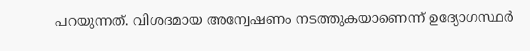പറയുന്നത്. വിശദമായ അന്വേഷണം നടത്തുകയാണെന്ന് ഉദ്യോഗസ്ഥര്‍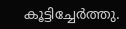കൂട്ടിച്ചേര്‍ത്തു.